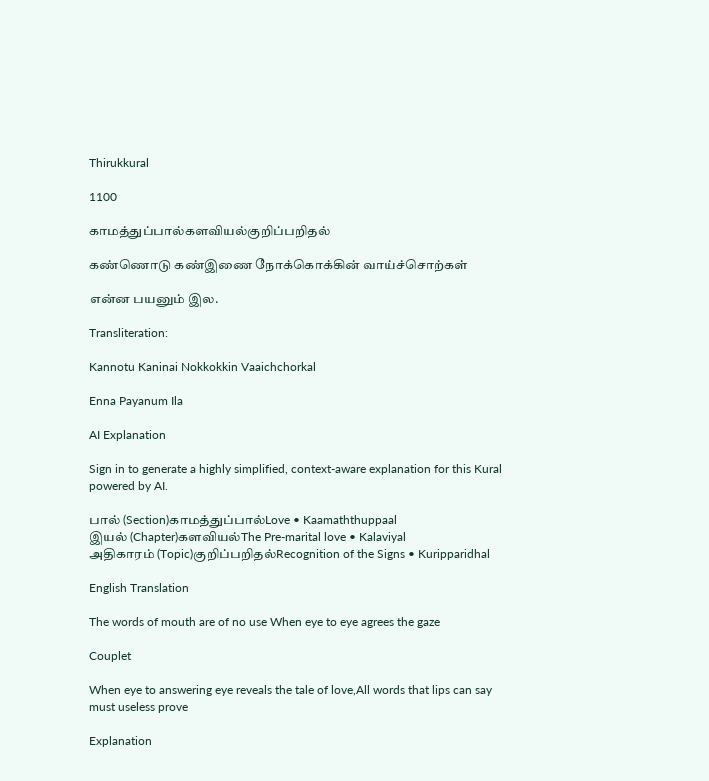Thirukkural

1100

காமத்துப்பால்களவியல்குறிப்பறிதல்

கண்ணொடு கண்இணை நோக்கொக்கின் வாய்ச்சொற்கள்

என்ன பயனும் இல.

Transliteration:

Kannotu Kaninai Nokkokkin Vaaichchorkal

Enna Payanum Ila

AI Explanation

Sign in to generate a highly simplified, context-aware explanation for this Kural powered by AI.

பால் (Section)காமத்துப்பால்Love • Kaamaththuppaal
இயல் (Chapter)களவியல்The Pre-marital love • Kalaviyal
அதிகாரம் (Topic)குறிப்பறிதல்Recognition of the Signs • Kuripparidhal

English Translation

The words of mouth are of no use When eye to eye agrees the gaze

Couplet

When eye to answering eye reveals the tale of love,All words that lips can say must useless prove

Explanation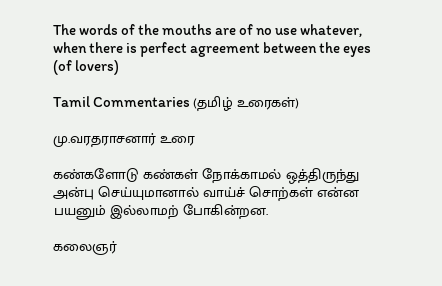The words of the mouths are of no use whatever, when there is perfect agreement between the eyes (of lovers)

Tamil Commentaries (தமிழ் உரைகள்)

மு.வரதராசனார் உரை

கண்களோடு கண்கள் நோக்காமல் ஒத்திருந்து அன்பு செய்யுமானால் வாய்ச் சொற்கள் என்ன பயனும் இல்லாமற் போகின்றன.

கலைஞர்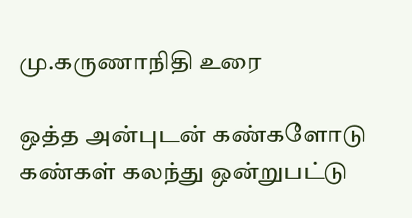மு.கருணாநிதி உரை

ஒத்த அன்புடன் கண்களோடு கண்கள் கலந்து ஒன்றுபட்டு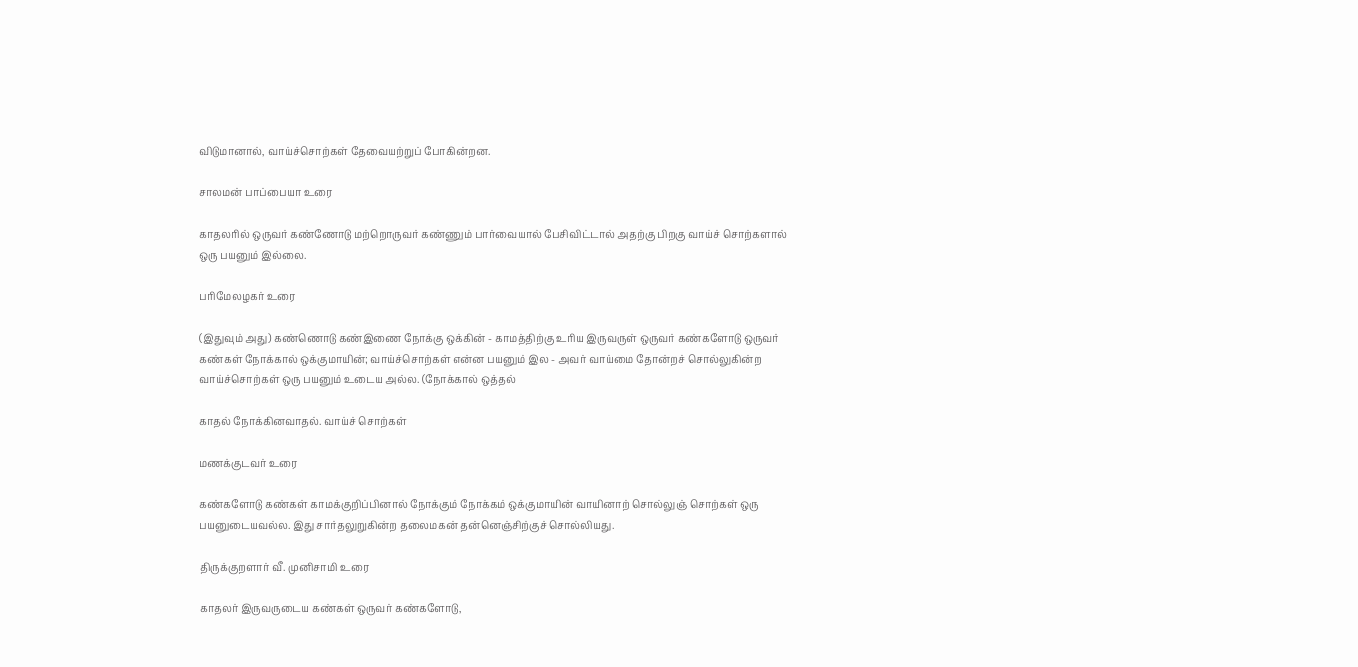விடுமானால், வாய்ச்சொற்கள் தேவையற்றுப் போகின்றன.

சாலமன் பாப்பையா உரை

காதலரில் ஒருவர் கண்ணோடு மற்றொருவர் கண்ணும் பார்வையால் பேசிவிட்டால் அதற்கு பிறகு வாய்ச் சொற்களால் ஒரு பயனும் இல்லை.

பரிமேலழகர் உரை

(இதுவும் அது) கண்ணொடு கண்இணை நோக்கு ஒக்கின் - காமத்திற்கு உரிய இருவருள் ஒருவர் கண்களோடு ஒருவர் கண்கள் நோக்கால் ஒக்குமாயின்; வாய்ச்சொற்கள் என்ன பயனும் இல - அவர் வாய்மை தோன்றச் சொல்லுகின்ற வாய்ச்சொற்கள் ஒரு பயனும் உடைய அல்ல. (நோக்கால் ஒத்தல்

காதல் நோக்கினவாதல். வாய்ச் சொற்கள்

மணக்குடவர் உரை

கண்களோடு கண்கள் காமக்குறிப்பினால் நோக்கும் நோக்கம் ஒக்குமாயின் வாயினாற் சொல்லுஞ் சொற்கள் ஒரு பயனுடையவல்ல. இது சார்தலுறுகின்ற தலைமகன் தன்னெஞ்சிற்குச் சொல்லியது.

திருக்குறளார் வீ. முனிசாமி உரை

காதலர் இருவருடைய கண்கள் ஒருவர் கண்களோடு,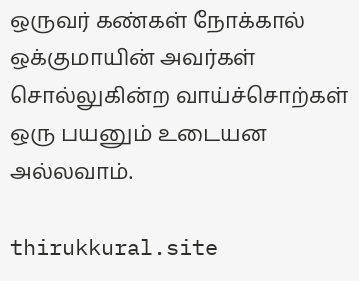ஒருவர் கண்கள் நோக்கால் ஒக்குமாயின் அவர்கள் சொல்லுகின்ற வாய்ச்சொற்கள் ஒரு பயனும் உடையன அல்லவாம்.

thirukkural.site